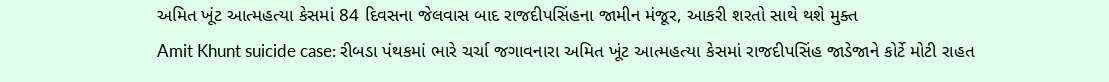અમિત ખૂંટ આત્મહત્યા કેસમાં 84 દિવસના જેલવાસ બાદ રાજદીપસિંહના જામીન મંજૂર, આકરી શરતો સાથે થશે મુક્ત
Amit Khunt suicide case: રીબડા પંથકમાં ભારે ચર્ચા જગાવનારા અમિત ખૂંટ આત્મહત્યા કેસમાં રાજદીપસિંહ જાડેજાને કોર્ટે મોટી રાહત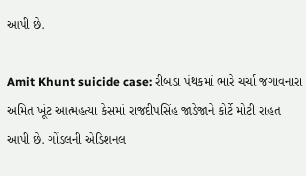આપી છે.

Amit Khunt suicide case: રીબડા પંથકમાં ભારે ચર્ચા જગાવનારા અમિત ખૂંટ આત્મહત્યા કેસમાં રાજદીપસિંહ જાડેજાને કોર્ટે મોટી રાહત આપી છે. ગોંડલની એડિશનલ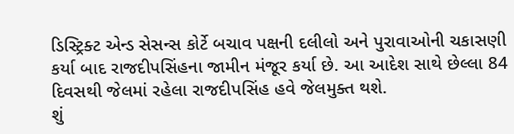ડિસ્ટ્રિક્ટ એન્ડ સેસન્સ કોર્ટે બચાવ પક્ષની દલીલો અને પુરાવાઓની ચકાસણી કર્યા બાદ રાજદીપસિંહના જામીન મંજૂર કર્યા છે. આ આદેશ સાથે છેલ્લા 84 દિવસથી જેલમાં રહેલા રાજદીપસિંહ હવે જેલમુક્ત થશે.
શું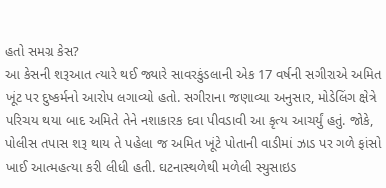હતો સમગ્ર કેસ?
આ કેસની શરૂઆત ત્યારે થઈ જ્યારે સાવરકુંડલાની એક 17 વર્ષની સગીરાએ અમિત ખૂંટ પર દુષ્કર્મનો આરોપ લગાવ્યો હતો. સગીરાના જણાવ્યા અનુસાર, મોડેલિંગ ક્ષેત્રે પરિચય થયા બાદ અમિતે તેને નશાકારક દવા પીવડાવી આ કૃત્ય આચર્યું હતું. જોકે, પોલીસ તપાસ શરૂ થાય તે પહેલા જ અમિત ખૂંટે પોતાની વાડીમાં ઝાડ પર ગળે ફાંસો ખાઈ આત્મહત્યા કરી લીધી હતી. ઘટનાસ્થળેથી મળેલી સ્યુસાઇડ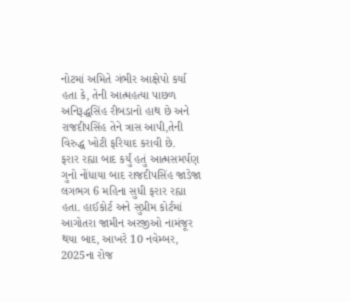નોટમાં અમિતે ગંભીર આક્ષેપો કર્યા હતા કે, તેની આત્મહત્યા પાછળ અનિરૂદ્ધસિંહ રીબડાનો હાથ છે અને રાજદીપસિંહ તેને ત્રાસ આપી,તેની વિરુદ્ધ ખોટી ફરિયાદ કરાવી છે.
ફરાર રહ્યા બાદ કર્યું હતું આત્મસમર્પણ
ગુનો નોંધાયા બાદ રાજદીપસિંહ જાડેજા લગભગ 6 મહિના સુધી ફરાર રહ્યા હતા. હાઈકોર્ટ અને સુપ્રીમ કોર્ટમાં આગોતરા જામીન અરજીઓ નામંજૂર થયા બાદ, આખરે 10 નવેમ્બર, 2025ના રોજ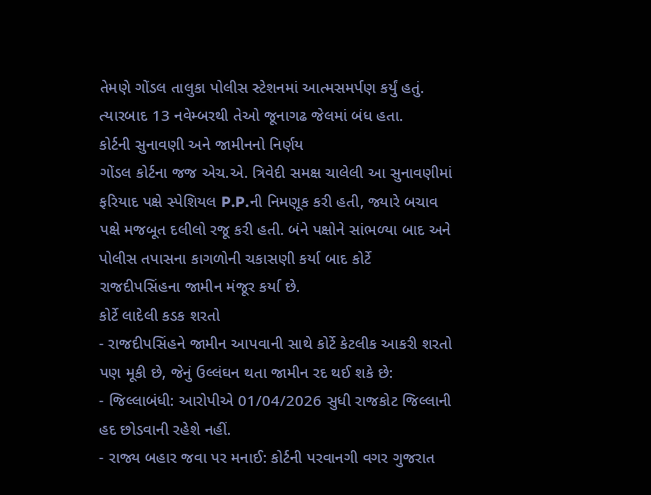તેમણે ગોંડલ તાલુકા પોલીસ સ્ટેશનમાં આત્મસમર્પણ કર્યું હતું. ત્યારબાદ 13 નવેમ્બરથી તેઓ જૂનાગઢ જેલમાં બંધ હતા.
કોર્ટની સુનાવણી અને જામીનનો નિર્ણય
ગોંડલ કોર્ટના જજ એચ.એ. ત્રિવેદી સમક્ષ ચાલેલી આ સુનાવણીમાં ફરિયાદ પક્ષે સ્પેશિયલ P.P.ની નિમણૂક કરી હતી, જ્યારે બચાવ પક્ષે મજબૂત દલીલો રજૂ કરી હતી. બંને પક્ષોને સાંભળ્યા બાદ અને પોલીસ તપાસના કાગળોની ચકાસણી કર્યા બાદ કોર્ટે રાજદીપસિંહના જામીન મંજૂર કર્યા છે.
કોર્ટે લાદેલી કડક શરતો
- રાજદીપસિંહને જામીન આપવાની સાથે કોર્ટે કેટલીક આકરી શરતો પણ મૂકી છે, જેનું ઉલ્લંઘન થતા જામીન રદ થઈ શકે છે:
- જિલ્લાબંધી: આરોપીએ 01/04/2026 સુધી રાજકોટ જિલ્લાની હદ છોડવાની રહેશે નહીં.
- રાજ્ય બહાર જવા પર મનાઈ: કોર્ટની પરવાનગી વગર ગુજરાત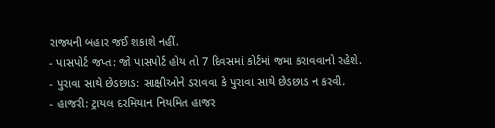રાજ્યની બહાર જઈ શકાશે નહીં.
- પાસપોર્ટ જપ્ત: જો પાસપોર્ટ હોય તો 7 દિવસમાં કોર્ટમાં જમા કરાવવાનો રહેશે.
- પુરાવા સાથે છેડછાડ: સાક્ષીઓને ડરાવવા કે પુરાવા સાથે છેડછાડ ન કરવી.
- હાજરી: ટ્રાયલ દરમિયાન નિયમિત હાજર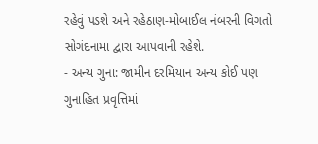રહેવું પડશે અને રહેઠાણ-મોબાઈલ નંબરની વિગતો સોગંદનામા દ્વારા આપવાની રહેશે.
- અન્ય ગુના: જામીન દરમિયાન અન્ય કોઈ પણ ગુનાહિત પ્રવૃત્તિમાં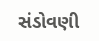સંડોવણી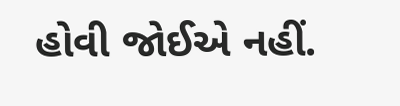હોવી જોઈએ નહીં.